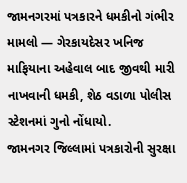જામનગરમાં પત્રકારને ધમકીનો ગંભીર મામલો — ગેરકાયદેસર ખનિજ માફિયાના અહેવાલ બાદ જીવથી મારી નાખવાની ધમકી, શેઠ વડાળા પોલીસ સ્ટેશનમાં ગુનો નોંધાયો.
જામનગર જિલ્લામાં પત્રકારોની સુરક્ષા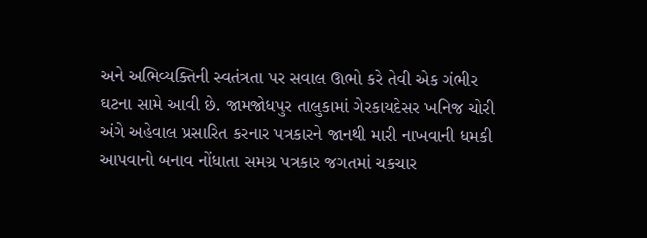અને અભિવ્યક્તિની સ્વતંત્રતા પર સવાલ ઊભો કરે તેવી એક ગંભીર ઘટના સામે આવી છે. જામજોધપુર તાલુકામાં ગેરકાયદેસર ખનિજ ચોરી અંગે અહેવાલ પ્રસારિત કરનાર પત્રકારને જાનથી મારી નાખવાની ધમકી આપવાનો બનાવ નોંધાતા સમગ્ર પત્રકાર જગતમાં ચકચાર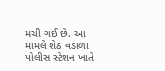મચી ગઈ છે. આ મામલે શેઠ વડાળા પોલીસ સ્ટેશન ખાતે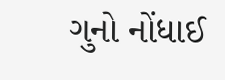ગુનો નોંધાઈ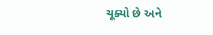ચૂક્યો છે અને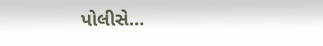પોલીસે…